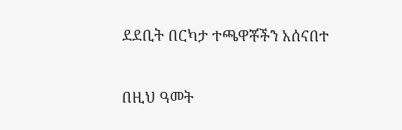ደደቢት በርካታ ተጫዋቾችን አሰናበተ

በዚህ ዓመት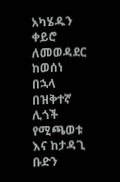አካሄዱን ቀይሮ ለመወዳደር ከወሰነ በኋላ በዝቅተኛ ሊጎች የሚጫወቱ እና ከታዳጊ ቡድን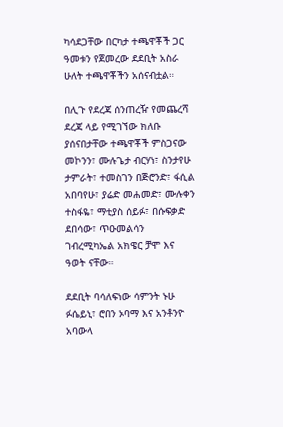ካሳደጋቸው በርካታ ተጫዋቾች ጋር ዓመቱን የጀመረው ደደቢት አስራ ሁለት ተጫዋቾችን አሰናብቷል።

በሊጉ የደረጃ ሰንጠረዥ የመጨረሻ ደረጃ ላይ የሚገኘው ክለቡ ያሰናበታቸው ተጫዋቾች ምስጋናው መኮንን፣ ሙሉጌታ ብርሃነ፣ ስንታየሁ ታምራት፣ ተመስገን በጅሮንድ፣ ፋሲል አበባየሁ፣ ያሬድ መሐመድ፣ ሙሉቀን ተስፋዬ፣ ማቲያስ ሰይፉ፣ በሱፍቃድ ደበሳው፣ ጥዑመልሳን ገብረሚካኤል አክዌር ቻሞ እና ዓወት ናቸው።

ደደቢት ባሳለፍነው ሳምንት ኑሁ ፉሴይኒ፣ ሮበን ኦባማ እና አንቶንዮ አባውላ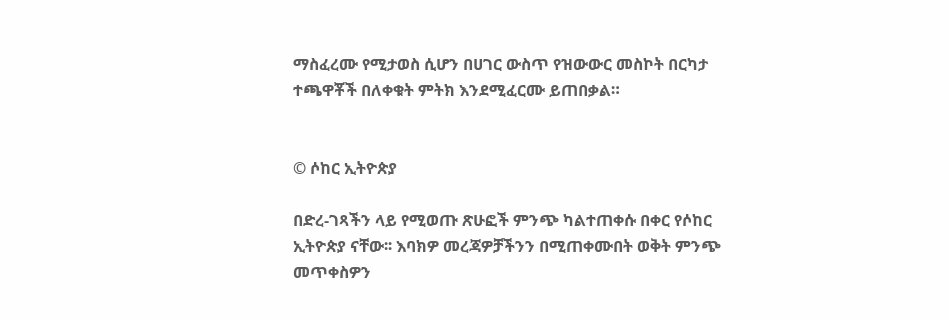ማስፈረሙ የሚታወስ ሲሆን በሀገር ውስጥ የዝውውር መስኮት በርካታ ተጫዋቾች በለቀቁት ምትክ እንደሚፈርሙ ይጠበቃል።


© ሶከር ኢትዮጵያ

በድረ-ገጻችን ላይ የሚወጡ ጽሁፎች ምንጭ ካልተጠቀሱ በቀር የሶከር ኢትዮጵያ ናቸው፡፡ እባክዎ መረጃዎቻችንን በሚጠቀሙበት ወቅት ምንጭ መጥቀስዎን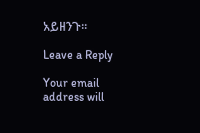አይዘንጉ፡፡

Leave a Reply

Your email address will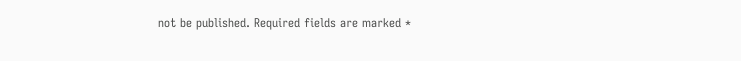not be published. Required fields are marked *